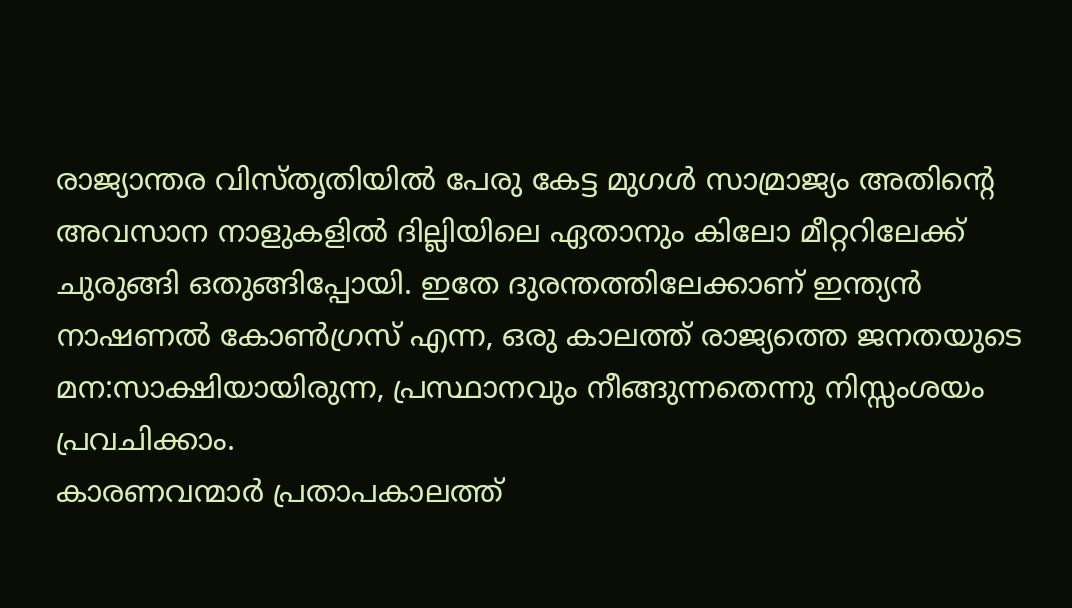രാജ്യാന്തര വിസ്തൃതിയിൽ പേരു കേട്ട മുഗൾ സാമ്രാജ്യം അതിന്റെ അവസാന നാളുകളിൽ ദില്ലിയിലെ ഏതാനും കിലോ മീറ്ററിലേക്ക് ചുരുങ്ങി ഒതുങ്ങിപ്പോയി. ഇതേ ദുരന്തത്തിലേക്കാണ് ഇന്ത്യൻ നാഷണൽ കോൺഗ്രസ് എന്ന, ഒരു കാലത്ത് രാജ്യത്തെ ജനതയുടെ മന:സാക്ഷിയായിരുന്ന, പ്രസ്ഥാനവും നീങ്ങുന്നതെന്നു നിസ്സംശയം പ്രവചിക്കാം.
കാരണവന്മാർ പ്രതാപകാലത്ത്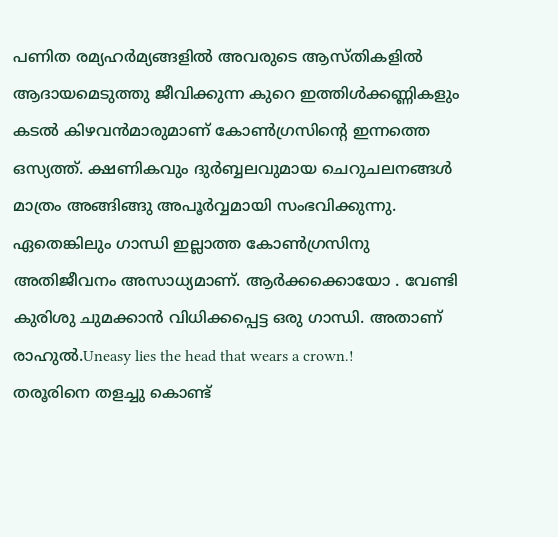പണിത രമ്യഹർമ്യങ്ങളിൽ അവരുടെ ആസ്തികളിൽ ആദായമെടുത്തു ജീവിക്കുന്ന കുറെ ഇത്തിൾക്കണ്ണികളും കടൽ കിഴവൻമാരുമാണ് കോൺഗ്രസിന്റെ ഇന്നത്തെ ഒസ്യത്ത്. ക്ഷണികവും ദുർബ്ബലവുമായ ചെറുചലനങ്ങൾ മാത്രം അങ്ങിങ്ങു അപൂർവ്വമായി സംഭവിക്കുന്നു.
ഏതെങ്കിലും ഗാന്ധി ഇല്ലാത്ത കോൺഗ്രസിനു അതിജീവനം അസാധ്യമാണ്. ആർക്കക്കൊയോ . വേണ്ടി കുരിശു ചുമക്കാൻ വിധിക്കപ്പെട്ട ഒരു ഗാന്ധി. അതാണ് രാഹുൽ.Uneasy lies the head that wears a crown.!
തരൂരിനെ തളച്ചു കൊണ്ട്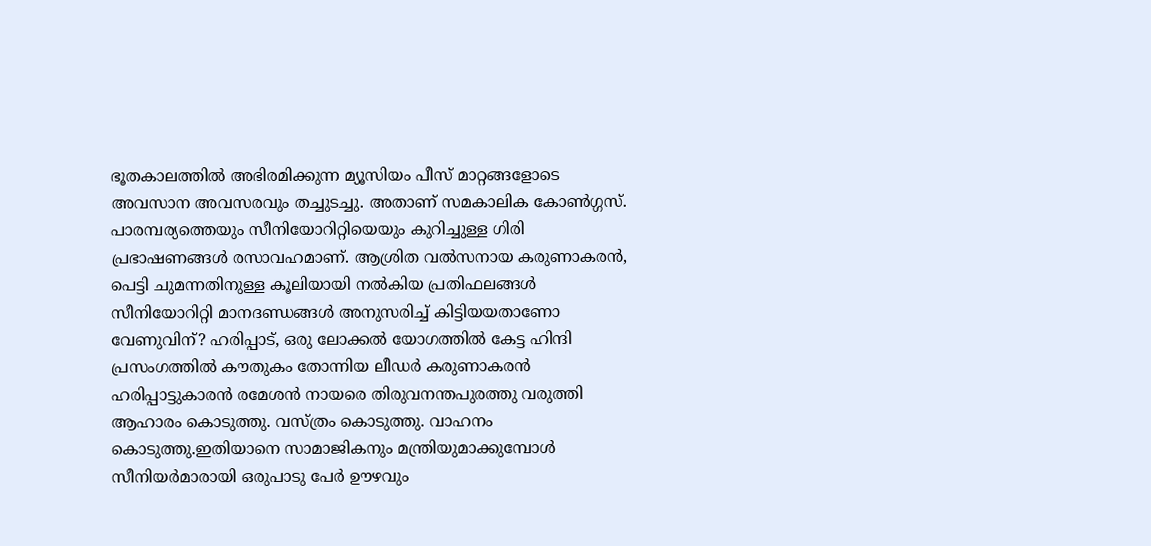ഭൂതകാലത്തിൽ അഭിരമിക്കുന്ന മ്യൂസിയം പീസ് മാറ്റങ്ങളോടെ അവസാന അവസരവും തച്ചുടച്ചു. അതാണ് സമകാലിക കോൺഗ്ഗസ്.
പാരമ്പര്യത്തെയും സീനിയോറിറ്റിയെയും കുറിച്ചുള്ള ഗിരി പ്രഭാഷണങ്ങൾ രസാവഹമാണ്. ആശ്രിത വൽസനായ കരുണാകരൻ, പെട്ടി ചുമന്നതിനുള്ള കൂലിയായി നൽകിയ പ്രതിഫലങ്ങൾ സീനിയോറിറ്റി മാനദണ്ഡങ്ങൾ അനുസരിച്ച് കിട്ടിയയതാണോ വേണുവിന്? ഹരിപ്പാട്, ഒരു ലോക്കൽ യോഗത്തിൽ കേട്ട ഹിന്ദി പ്രസംഗത്തിൽ കൗതുകം തോന്നിയ ലീഡർ കരുണാകരൻ ഹരിപ്പാട്ടുകാരൻ രമേശൻ നായരെ തിരുവനന്തപുരത്തു വരുത്തി ആഹാരം കൊടുത്തു. വസ്ത്രം കൊടുത്തു. വാഹനം കൊടുത്തു.ഇതിയാനെ സാമാജികനും മന്ത്രിയുമാക്കുമ്പോൾ സീനിയർമാരായി ഒരുപാടു പേർ ഊഴവും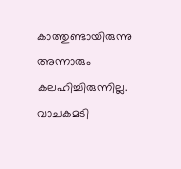കാത്തുണ്ടായിരുന്നു അന്നാരും കലഹിച്ചിരുന്നില്ല. വാചകമടി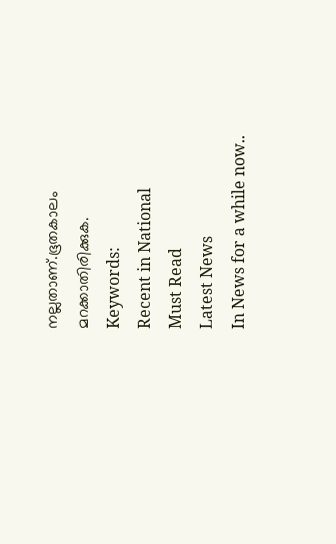നല്ലതാണ്.ഭൂതകാലം മറക്കാതിരിക്കുക.
Keywords:
Recent in National
Must Read
Latest News
In News for a while now..